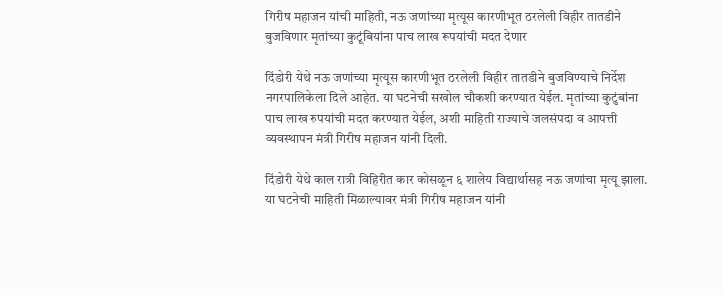गिरीष महाजन यांची माहिती, नऊ जणांच्या मृत्यूस कारणीभूत ठरलेली विहीर तातडीने बुजविणार मृतांच्या कुटूंबियांना पाच लाख रूपयांची मदत देणार

दिंडोरी येथे नऊ जणांच्या मृत्यूस कारणीभूत ठरलेली विहीर तातडीने बुजविण्याचे निर्देश नगरपालिकेला दिले आहेत. या घटनेची सखोल चौकशी करण्यात येईल. मृतांच्या कुटुंबांना पाच लाख रुपयांची मदत करण्यात येईल, अशी माहिती राज्याचे जलसंपदा व आपत्ती व्यवस्थापन मंत्री गिरीष महाजन यांनी दिली.

दिंडोरी येथे काल रात्री विहिरीत कार कोसळून ६ शालेय विद्यार्थासह नऊ जणांचा मृत्यू झाला. या घटनेची माहिती मिळाल्यावर मंत्री गिरीष महाजन यांनी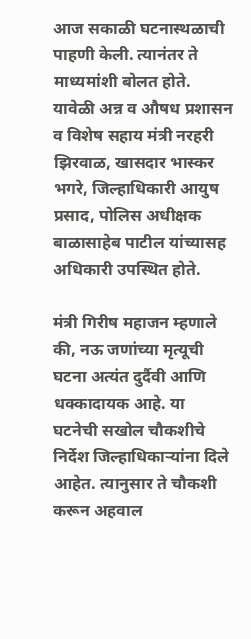आज सकाळी घटनास्थळाची पाहणी केली. त्यानंतर ते माध्यमांशी बोलत होते. यावेळी अन्न व औषध प्रशासन व विशेष सहाय मंत्री नरहरी झिरवाळ, खासदार भास्कर भगरे, जिल्हाधिकारी आयुष प्रसाद, पोलिस अधीक्षक बाळासाहेब पाटील यांच्यासह अधिकारी उपस्थित होते.

मंत्री गिरीष महाजन म्हणाले की, नऊ जणांच्या मृत्यूची घटना अत्यंत दुर्दैवी आणि धक्कादायक आहे. या घटनेची सखोल चौकशीचे निर्देश जिल्हाधिकाऱ्यांना दिले आहेत. त्यानुसार ते चौकशी करून अहवाल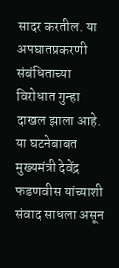सादर करतील. या अपघातप्रकरणी संबंधिताच्या विरोधात गुन्हा दाखल झाला आहे. या घटनेबाबत मुख्यमंत्री देवेंद्र फडणवीस यांच्याशी संवाद साधला असून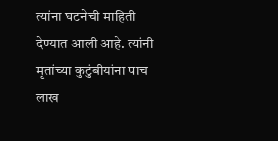त्यांना घटनेची माहिती देण्यात आली आहे. त्यांनी मृतांच्या कुटुंबीयांना पाच लाख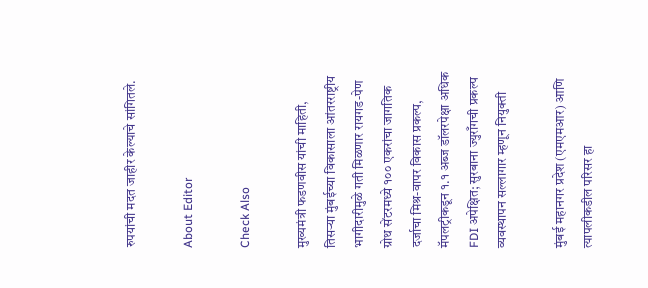रुपयांची मदत जाहीर केल्याचे सांगितले.

About Editor

Check Also

मुख्यमंत्री फडणवीस यांची माहिती, तिसऱ्या मुंबईच्या विकासाला आंतरराष्ट्रीय भागीदारीमुळे गती मिळणार रायगड-पेण ग्रोथ सेंटरमध्ये १०० एकरांचा जागतिक दर्जाचा मिश्र-वापर विकास प्रकल्प, मॅपलट्रीकडून १.१ अब्ज डॉलरपेक्षा अधिक FDI अपेक्षित; सुरबाना ज्युराँगची प्रकल्प व्यवस्थापन सल्लागार म्हणून नियुक्ती

मुंबई महानगर प्रदेश (एमएमआर) आणि त्यापलीकडील परिसर हा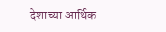देशाच्या आर्थिक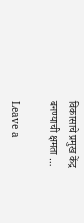विकासाचे प्रमुख केंद्र बनण्याची क्षमता …

Leave a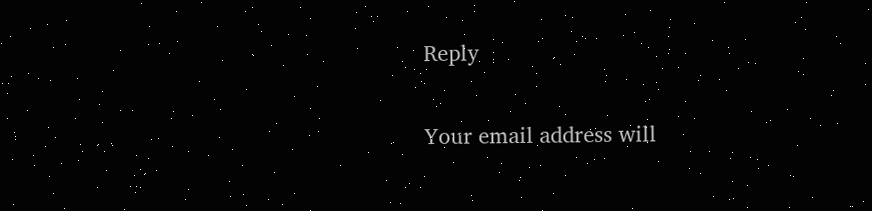Reply

Your email address will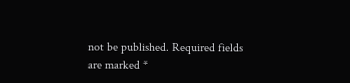not be published. Required fields are marked *